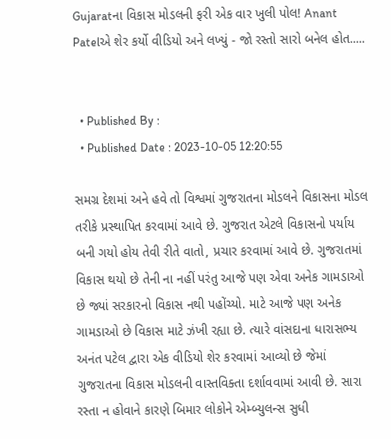Gujaratના વિકાસ મોડલની ફરી એક વાર ખુલી પોલ! Anant Patelએ શેર કર્યો વીડિયો અને લખ્યું - જો રસ્તો સારો બનેલ હોત.....


  • Published By :
  • Published Date : 2023-10-05 12:20:55

સમગ્ર દેશમાં અને હવે તો વિશ્વમાં ગુજરાતના મોડલને વિકાસના મોડલ તરીકે પ્રસ્થાપિત કરવામાં આવે છે. ગુજરાત એટલે વિકાસનો પર્યાય બની ગયો હોય તેવી રીતે વાતો, પ્રચાર કરવામાં આવે છે. ગુજરાતમાં વિકાસ થયો છે તેની ના નહીં પરંતુ આજે પણ એવા અનેક ગામડાઓ છે જ્યાં સરકારનો વિકાસ નથી પહોંચ્યો. માટે આજે પણ અનેક ગામડાઓ છે વિકાસ માટે ઝંખી રહ્યા છે. ત્યારે વાંસદાના ધારાસભ્ય અનંત પટેલ દ્વારા એક વીડિયો શેર કરવામાં આવ્યો છે જેમાં ગુજરાતના વિકાસ મોડલની વાસ્તવિક્તા દર્શાવવામાં આવી છે. સારા રસ્તા ન હોવાને કારણે બિમાર લોકોને એમ્બ્યુલન્સ સુધી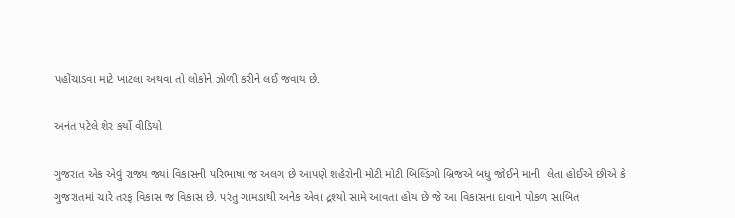પહોંચાડવા માટે ખાટલા અથવા તો લોકોને ઝોળી કરીને લઈ જવાય છે.

અનંત પટેલે શેર કર્યો વીડિયો

ગુજરાત એક એવું રાજ્ય જ્યાં વિકાસની પરિભાષા જ અલગ છે આપણે શહેરોની મોટી મોટી બિલ્ડિંગો બ્રિજએ બધુ જોઈને માની  લેતા હોઈએ છીએ કે ગુજરાતમાં ચારે તરફ વિકાસ જ વિકાસ છે. પરંતુ ગામડાથી અનેક એવા દ્રશ્યો સામે આવતા હોય છે જે આ વિકાસના દાવાને પોકળ સાબિત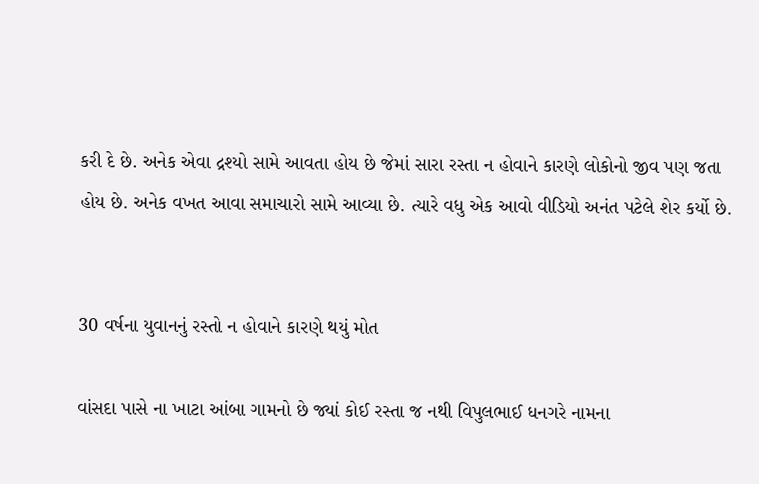કરી દે છે. અનેક એવા દ્રશ્યો સામે આવતા હોય છે જેમાં સારા રસ્તા ન હોવાને કારણે લોકોનો જીવ પણ જતા હોય છે. અનેક વખત આવા સમાચારો સામે આવ્યા છે. ત્યારે વધુ એક આવો વીડિયો અનંત પટેલે શેર કર્યો છે.


30 વર્ષના યુવાનનું રસ્તો ન હોવાને કારણે થયું મોત

વાંસદા પાસે ના ખાટા આંબા ગામનો છે જ્યાં કોઈ રસ્તા જ નથી વિપુલભાઈ ધનગરે નામના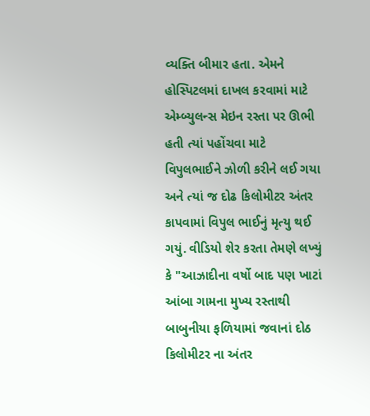વ્યક્તિ બીમાર હતા. એમને હોસ્પિટલમાં દાખલ કરવામાં માટે એમ્બ્યુલન્સ મેઇન રસ્તા પર ઊભી હતી ત્યાં પહોંચવા માટે વિપુલભાઈને ઝોળી કરીને લઈ ગયા અને ત્યાં જ દોઢ કિલોમીટર અંતર કાપવામાં વિપુલ ભાઈનું મૃત્યુ થઈ ગયું. વીડિયો શેર કરતા તેમણે લખ્યું કે "આઝાદીના વર્ષો બાદ પણ ખાટાં આંબા ગામના મુખ્ય રસ્તાથી બાબુનીયા ફળિયામાં જવાનાં દોઠ કિલોમીટર ના અંતર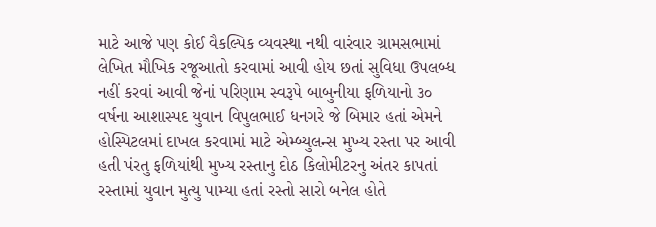માટે આજે પણ કોઈ વૈકલ્પિક વ્યવસ્થા નથી વારંવાર ગ્રામસભામાં લેખિત મૌખિક રજૂઆતો કરવામાં આવી હોય છતાં સુવિધા ઉપલબ્ધ નહીં કરવાં આવી જેનાં પરિણામ સ્વરૂપે બાબુનીયા ફળિયાનો ૩૦ વર્ષના આશાસ્પદ યુવાન વિપુલભાઈ ધનગરે જે બિમાર હતાં એમને હોસ્પિટલમાં દાખલ કરવામાં માટે એમ્બ્યુલન્સ મુખ્ય રસ્તા પર આવી હતી પંરતુ ફળિયાંથી મુખ્ય રસ્તાનુ દોઠ કિલોમીટરનુ અંતર કાપતાં રસ્તામાં યુવાન મુત્યુ પામ્યા હતાં રસ્તો સારો બનેલ હોતે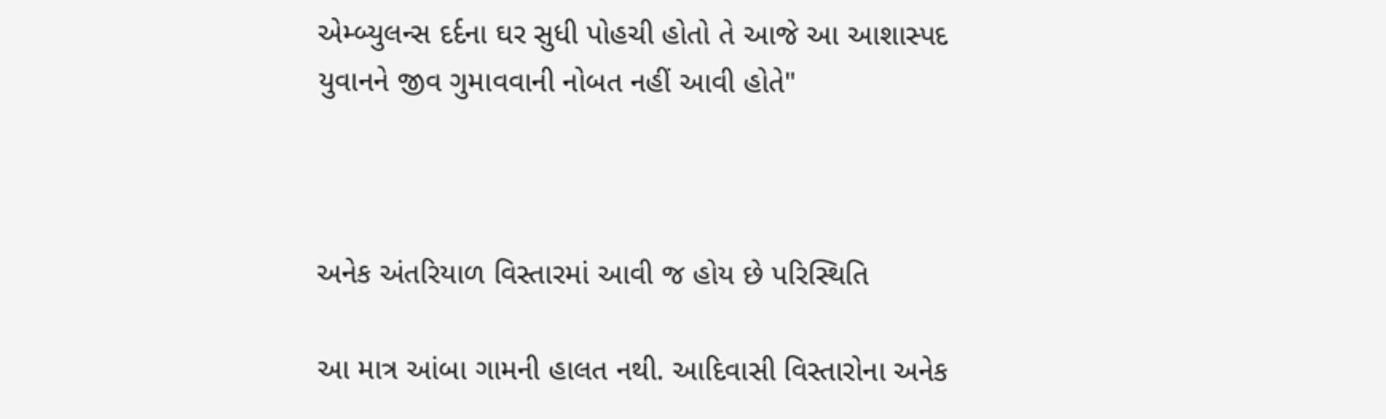એમ્બ્યુલન્સ દર્દના ઘર સુધી પોહચી હોતો તે આજે આ આશાસ્પદ યુવાનને જીવ ગુમાવવાની નોબત નહીં આવી હોતે"



અનેક અંતરિયાળ વિસ્તારમાં આવી જ હોય છે પરિસ્થિતિ

આ માત્ર આંબા ગામની હાલત નથી. આદિવાસી વિસ્તારોના અનેક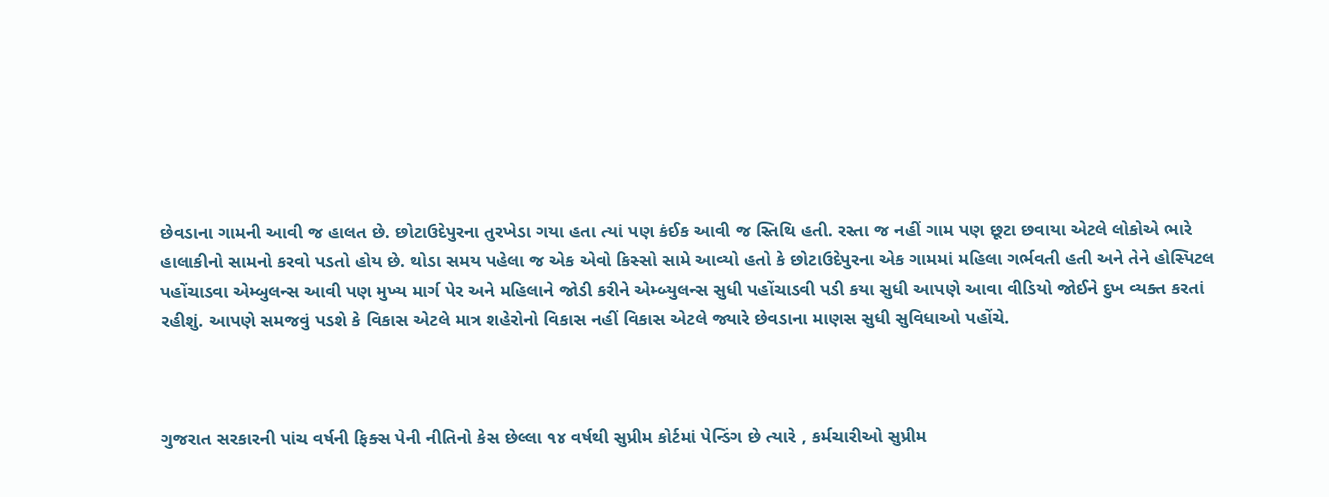છેવડાના ગામની આવી જ હાલત છે. છોટાઉદેપુરના તુરખેડા ગયા હતા ત્યાં પણ કંઈક આવી જ સ્તિથિ હતી. રસ્તા જ નહીં ગામ પણ છૂટા છવાયા એટલે લોકોએ ભારે હાલાકીનો સામનો કરવો પડતો હોય છે. થોડા સમય પહેલા જ એક એવો કિસ્સો સામે આવ્યો હતો કે છોટાઉદેપુરના એક ગામમાં મહિલા ગર્ભવતી હતી અને તેને હોસ્પિટલ પહોંચાડવા એમ્બુલન્સ આવી પણ મુખ્ય માર્ગ પેર અને મહિલાને જોડી કરીને એમ્બ્યુલન્સ સુધી પહોંચાડવી પડી કયા સુધી આપણે આવા વીડિયો જોઈને દુખ વ્યક્ત કરતાં રહીશું. આપણે સમજવું પડશે કે વિકાસ એટલે માત્ર શહેરોનો વિકાસ નહીં વિકાસ એટલે જ્યારે છેવડાના માણસ સુધી સુવિધાઓ પહોંચે.



ગુજરાત સરકારની પાંચ વર્ષની ફિક્સ પેની નીતિનો કેસ છેલ્લા ૧૪ વર્ષથી સુપ્રીમ કોર્ટમાં પેન્ડિંગ છે ત્યારે , કર્મચારીઓ સુપ્રીમ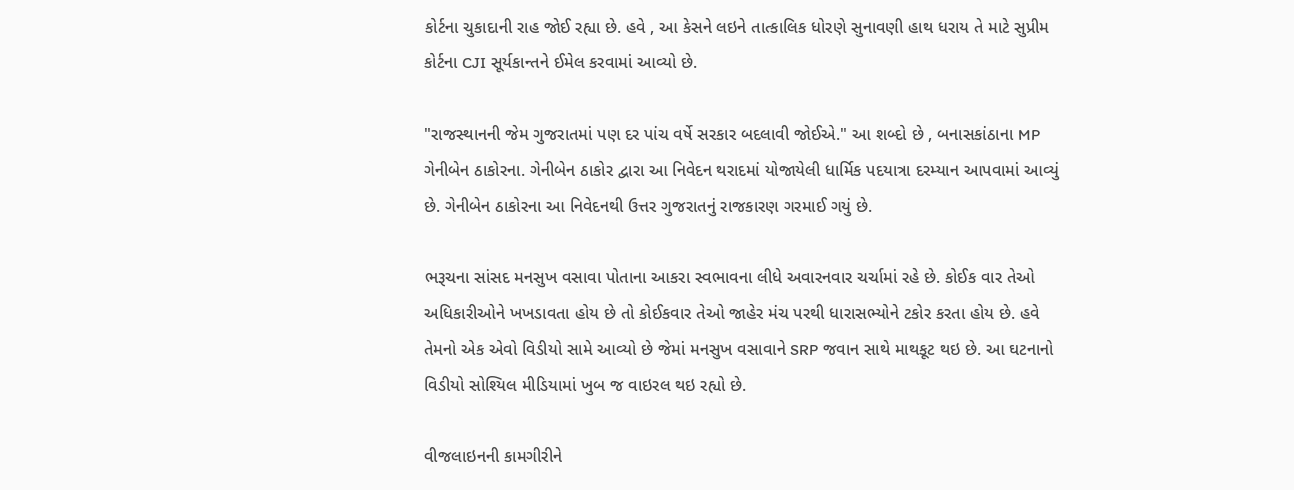કોર્ટના ચુકાદાની રાહ જોઈ રહ્યા છે. હવે , આ કેસને લઇને તાત્કાલિક ધોરણે સુનાવણી હાથ ધરાય તે માટે સુપ્રીમ કોર્ટના CJI સૂર્યકાન્તને ઈમેલ કરવામાં આવ્યો છે.

"રાજસ્થાનની જેમ ગુજરાતમાં પણ દર પાંચ વર્ષે સરકાર બદલાવી જોઈએ." આ શબ્દો છે , બનાસકાંઠાના MP ગેનીબેન ઠાકોરના. ગેનીબેન ઠાકોર દ્વારા આ નિવેદન થરાદમાં યોજાયેલી ધાર્મિક પદયાત્રા દરમ્યાન આપવામાં આવ્યું છે. ગેનીબેન ઠાકોરના આ નિવેદનથી ઉત્તર ગુજરાતનું રાજકારણ ગરમાઈ ગયું છે.

ભરૂચના સાંસદ મનસુખ વસાવા પોતાના આકરા સ્વભાવના લીધે અવારનવાર ચર્ચામાં રહે છે. કોઈક વાર તેઓ અધિકારીઓને ખખડાવતા હોય છે તો કોઈકવાર તેઓ જાહેર મંચ પરથી ધારાસભ્યોને ટકોર કરતા હોય છે. હવે તેમનો એક એવો વિડીયો સામે આવ્યો છે જેમાં મનસુખ વસાવાને SRP જવાન સાથે માથકૂટ થઇ છે. આ ઘટનાનો વિડીયો સોશ્યિલ મીડિયામાં ખુબ જ વાઇરલ થઇ રહ્યો છે.

વીજલાઇનની કામગીરીને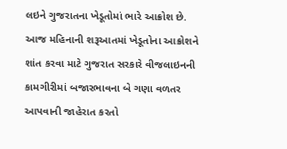લઇને ગુજરાતના ખેડૂતોમાં ભારે આક્રોશ છે. આજ મહિનાની શરૂઆતમાં ખેડૂતોના આક્રોશને શાંત કરવા માટે ગુજરાત સરકારે વીજલાઇનની કામગીરીમાં બજારભાવના બે ગણા વળતર આપવાની જાહેરાત કરતો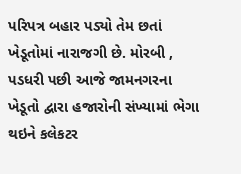પરિપત્ર બહાર પડ્યો તેમ છતાં ખેડૂતોમાં નારાજગી છે. મોરબી , પડધરી પછી આજે જામનગરના ખેડૂતો દ્વારા હજારોની સંખ્યામાં ભેગા થઇને કલેકટર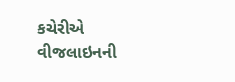કચેરીએ વીજલાઇનની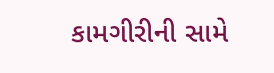કામગીરીની સામે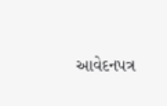આવેદનપત્ર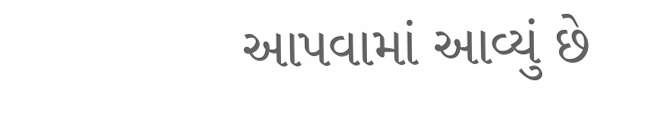આપવામાં આવ્યું છે